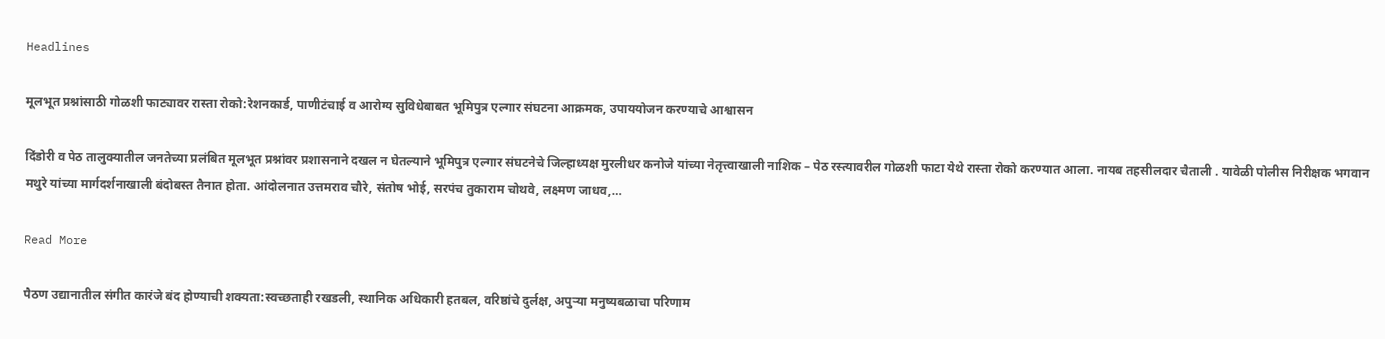Headlines

मूलभूत प्रश्नांसाठी गोळशी फाट्यावर रास्ता रोको:रेशनकार्ड, पाणीटंचाई व आरोग्य सुविधेबाबत भूमिपुत्र एल्गार संघटना आक्रमक, उपाययोजन करण्याचे आश्वासन

दिंडोरी व पेठ तालुक्यातील जनतेच्या प्रलंबित मूलभूत प्रश्नांवर प्रशासनाने दखल न घेतल्याने भूमिपुत्र एल्गार संघटनेचे जिल्हाध्यक्ष मुरलीधर कनोजे यांच्या नेतृत्त्वाखाली नाशिक – पेठ रस्त्यावरील गोळशी फाटा येथे रास्ता रोको करण्यात आला. नायब तहसीलदार चैताली . यावेळी पोलीस निरीक्षक भगवान मथुरे यांच्या मार्गदर्शनाखाली बंदोबस्त तैनात होता. आंदोलनात उत्तमराव चौरे, संतोष भोई, सरपंच तुकाराम चोथवे, लक्ष्मण जाधव,…

Read More

पैठण उद्यानातील संगीत कारंजे बंद होण्याची शक्यता:स्वच्छताही रखडली, स्थानिक अधिकारी हतबल, वरिष्ठांचे दुर्लक्ष, अपुऱ्या मनुष्यबळाचा परिणाम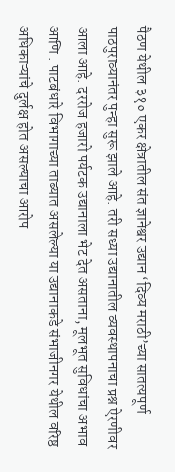पैठण येथील ३१० एकर क्षेत्रातील संत ज्ञानेश्वर उद्यान ‘दिव्य मराठी’च्या सातत्यपूर्ण पाठपुराव्यानंतर पुन्हा सुरू झाले आहे. तरी सध्या उद्यानातील व्यवस्थापनाचा प्रश्न ऐरणीवर आला आहे. दररोज हजारो पर्यटक उद्यानाला भेट देत असताना, मूलभूत सुविधांचा अभाव आणि . पाटबंधारे विभागाच्या ताब्यात असलेल्या या उद्यानाकडे संभाजीनगर येथील वरिष्ठ अधिकाऱ्यांचे दुर्लक्ष होत असल्याचा आरोप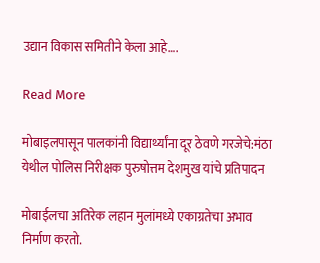उद्यान विकास समितीने केला आहे….

Read More

मोबाइलपासून पालकांनी विद्यार्थ्यांना दूर ठेवणे गरजेचे:मंठा येथील पोलिस निरीक्षक पुरुषोत्तम देशमुख यांचे प्रतिपादन

मोबाईलचा अतिरेक लहान मुलांमध्ये एकाग्रतेचा अभाव निर्माण करतो.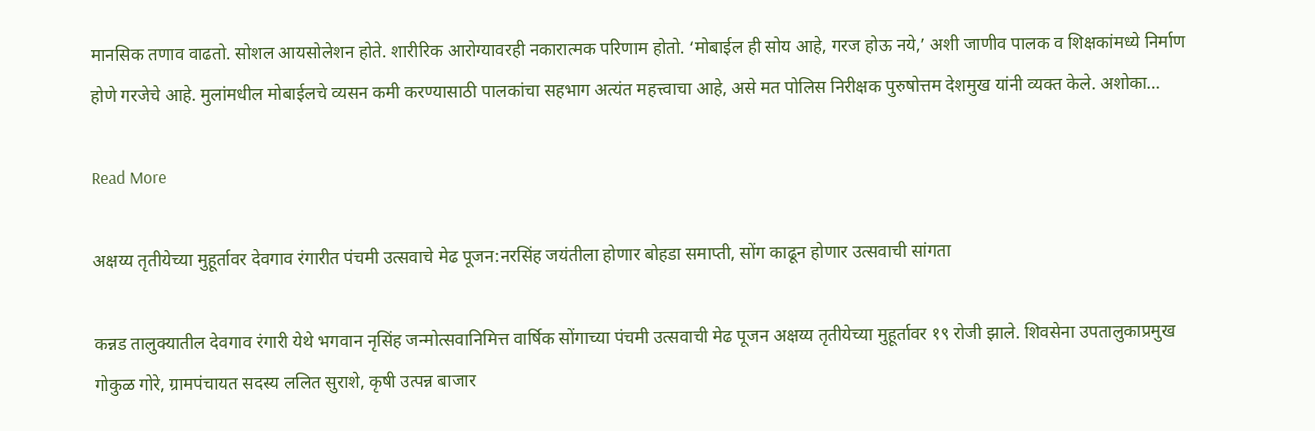मानसिक तणाव वाढतो. सोशल आयसोलेशन होते. शारीरिक आरोग्यावरही नकारात्मक परिणाम होतो. ‘मोबाईल ही सोय आहे, गरज होऊ नये,’ अशी जाणीव पालक व शिक्षकांमध्ये निर्माण होणे गरजेचे आहे. मुलांमधील मोबाईलचे व्यसन कमी करण्यासाठी पालकांचा सहभाग अत्यंत महत्त्वाचा आहे, असे मत पोलिस निरीक्षक पुरुषोत्तम देशमुख यांनी व्यक्त केले. अशोका…

Read More

अक्षय्य तृतीयेच्या मुहूर्तावर देवगाव रंगारीत पंचमी उत्सवाचे मेढ पूजन:नरसिंह जयंतीला होणार बोहडा समाप्ती, सोंग काढून होणार उत्सवाची सांगता

कन्नड तालुक्यातील देवगाव रंगारी येथे भगवान नृसिंह जन्मोत्सवानिमित्त वार्षिक सोंगाच्या पंचमी उत्सवाची मेढ पूजन अक्षय्य तृतीयेच्या मुहूर्तावर १९ रोजी झाले. शिवसेना उपतालुकाप्रमुख गोकुळ गोरे, ग्रामपंचायत सदस्य ललित सुराशे, कृषी उत्पन्न बाजार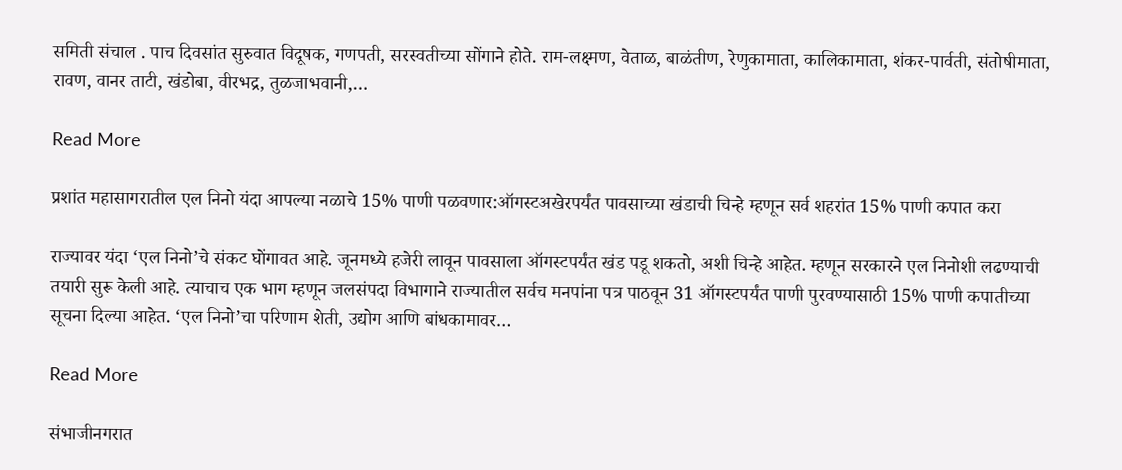समिती संचाल . पाच दिवसांत सुरुवात विदूषक, गणपती, सरस्वतीच्या सोंगाने होते. राम-लक्ष्मण, वेताळ, बाळंतीण, रेणुकामाता, कालिकामाता, शंकर-पार्वती, संतोषीमाता, रावण, वानर ताटी, खंडोबा, वीरभद्र, तुळजाभवानी,…

Read More

प्रशांत महासागरातील एल निनो यंदा आपल्या नळाचे 15% पाणी पळवणार:ऑगस्टअखेरपर्यंत पावसाच्या खंडाची चिन्हे म्हणून सर्व शहरांत 15% पाणी कपात करा

राज्यावर यंदा ‘एल निनो’चे संकट घोंगावत आहे. जूनमध्ये हजेरी लावून पावसाला ऑगस्टपर्यंत खंड पडू शकतो, अशी चिन्हे आहेत. म्हणून सरकारने एल निनोशी लढण्याची तयारी सुरू केली आहे. त्याचाच एक भाग म्हणून जलसंपदा विभागाने राज्यातील सर्वच मनपांना पत्र पाठवून 31 ऑगस्टपर्यंत पाणी पुरवण्यासाठी 15% पाणी कपातीच्या सूचना दिल्या आहेत. ‘एल निनो’चा परिणाम शेती, उद्योग आणि बांधकामावर…

Read More

संभाजीनगरात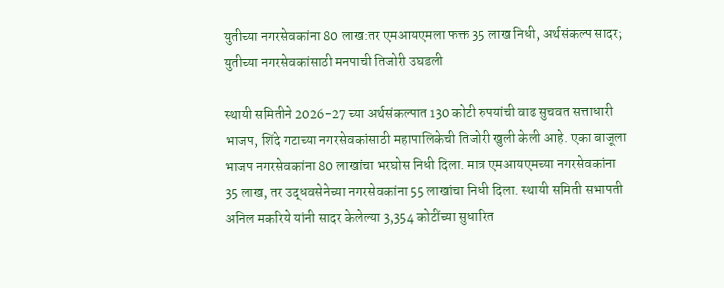युतीच्या नगरसेवकांना 80 लाख:तर एमआयएमला फक्त 35 लाख निधी, अर्थसंकल्प सादर; युतीच्या नगरसेवकांसाठी मनपाची तिजोरी उघडली

स्थायी समितीने 2026-27 च्या अर्थसंकल्पात 130 कोटी रुपयांची वाढ सुचवत सत्ताधारी भाजप, शिंदे गटाच्या नगरसेवकांसाठी महापालिकेची तिजोरी खुली केली आहे. एका बाजूला भाजप नगरसेवकांना 80 लाखांचा भरघोस निधी दिला. मात्र एमआयएमच्या नगरसेवकांना 35 लाख, तर उद्धवसेनेच्या नगरसेवकांना 55 लाखांचा निधी दिला. स्थायी समिती सभापती अनिल मकरिये यांनी सादर केलेल्या 3,354 कोटींच्या सुधारित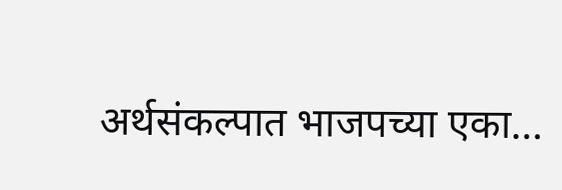अर्थसंकल्पात भाजपच्या एका…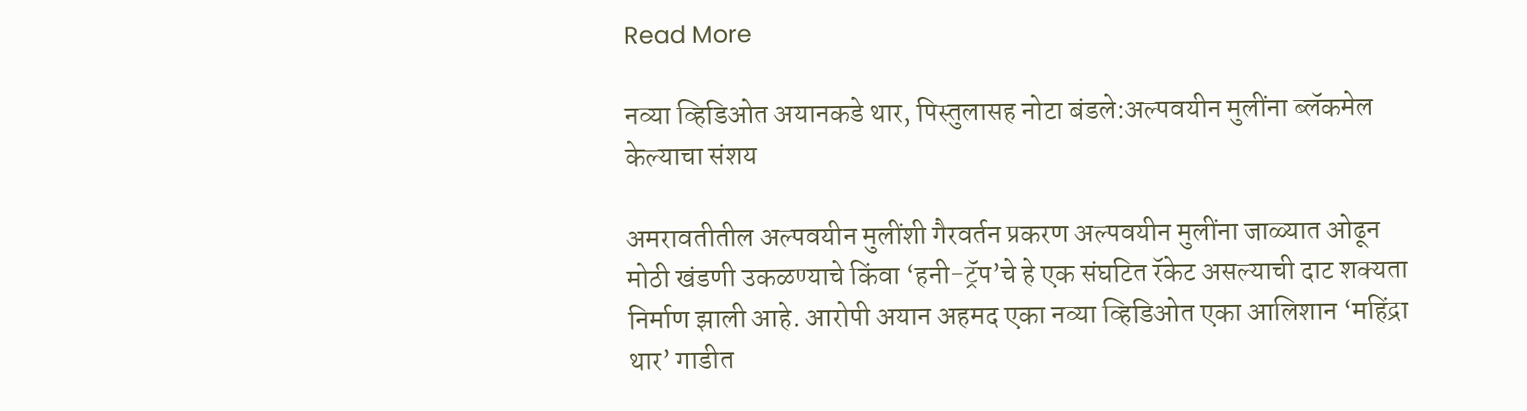Read More

नव्या व्हिडिओत अयानकडे थार, पिस्तुलासह नोटा बंडले:अल्पवयीन मुलींना ब्लॅकमेल केल्याचा संशय

अमरावतीतील अल्पवयीन मुलींशी गैरवर्तन प्रकरण अल्पवयीन मुलींना जाळ्यात ओढून मोठी खंडणी उकळण्याचे किंवा ‘हनी-ट्रॅप’चे हे एक संघटित रॅकेट असल्याची दाट शक्यता निर्माण झाली आहे. आरोपी अयान अहमद एका नव्या व्हिडिओत एका आलिशान ‘महिंद्रा थार’ गाडीत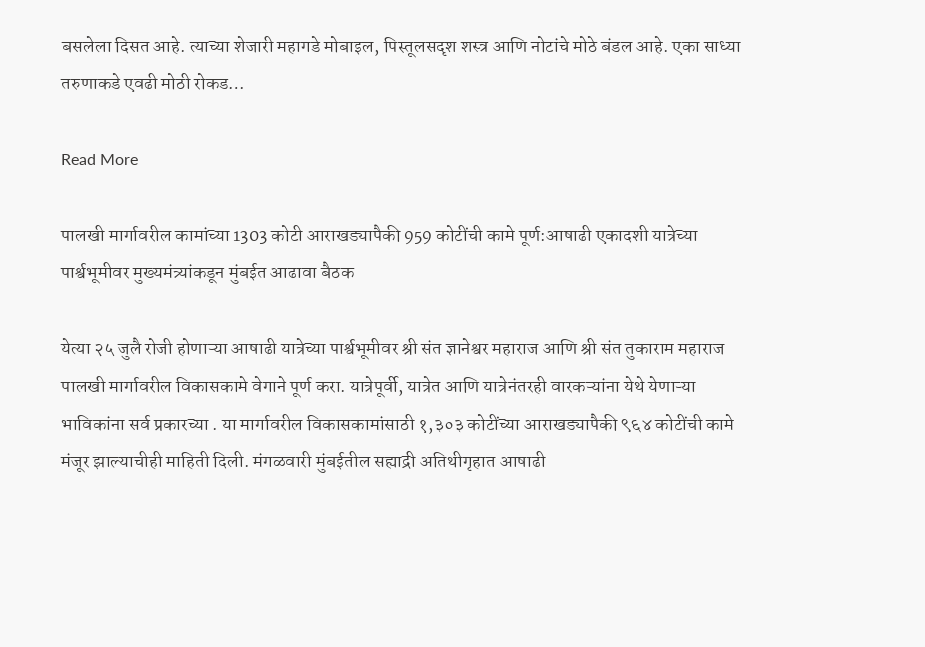बसलेला दिसत आहे. त्याच्या शेजारी महागडे मोबाइल, पिस्तूलसदृश शस्त्र आणि नोटांचे मोठे बंडल आहे. एका साध्या तरुणाकडे एवढी मोठी रोकड…

Read More

पालखी मार्गावरील कामांच्या 1303 कोटी आराखड्यापैकी 959 कोटींची कामे पूर्ण:आषाढी एकादशी यात्रेच्या पार्श्वभूमीवर मुख्यमंत्र्यांकडून मुंबईत आढावा बैठक

येत्या २५ जुलै रोजी होणाऱ्या आषाढी यात्रेच्या पार्श्वभूमीवर श्री संत ज्ञानेश्वर महाराज आणि श्री संत तुकाराम महाराज पालखी मार्गावरील विकासकामे वेगाने पूर्ण करा. यात्रेपूर्वी, यात्रेत आणि यात्रेनंतरही वारकऱ्यांना येथे येणाऱ्या भाविकांना सर्व प्रकारच्या . या मार्गावरील विकासकामांसाठी १,३०३ कोटींच्या आराखड्यापैकी ९६४ कोटींची कामे मंजूर झाल्याचीही माहिती दिली. मंगळवारी मुंबईतील सह्याद्री अतिथीगृहात आषाढी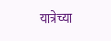यात्रेच्या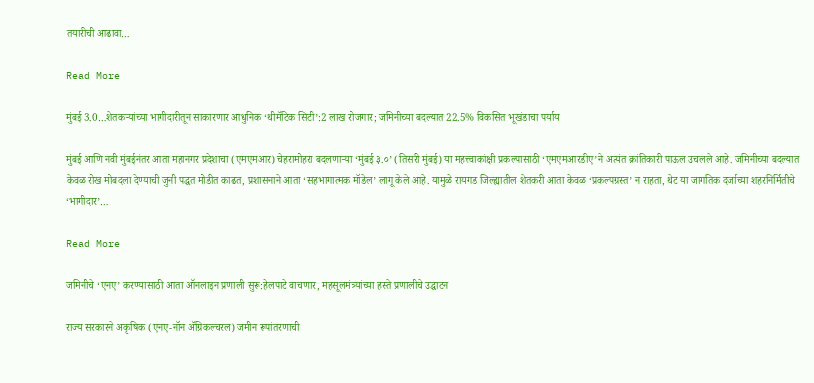तयारीची आढावा…

Read More

मुंबई 3.0…शेतकऱ्यांच्या भागीदारीतून साकारणार आधुनिक ‘थीमॅटिक सिटी’:2 लाख रोजगार; जमिनीच्या बदल्यात 22.5% विकसित भूखंडाचा पर्याय

मुंबई आणि नवी मुंबईनंतर आता महानगर प्रदेशाचा (एमएमआर) चेहरामोहरा बदलणाऱ्या ‘मुंबई ३.०’ (तिसरी मुंबई) या महत्त्वाकांक्षी प्रकल्पासाठी ‘एमएमआरडीए’ने अत्यंत क्रांतिकारी पाऊल उचलले आहे. जमिनीच्या बदल्यात केवळ रोख मोबदला देण्याची जुनी पद्धत मोडीत काढत, प्रशासनाने आता ‘सहभागात्मक मॉडेल’ लागू केले आहे. यामुळे रायगड जिल्ह्यातील शेतकरी आता केवळ ‘प्रकल्पग्रस्त’ न राहता, थेट या जागतिक दर्जाच्या शहरनिर्मितीचे ‘भागीदार’…

Read More

जमिनीचे ‘एनए’ करण्यासाठी आता ऑनलाइन प्रणाली सुरू:हेलपाटे वाचणार, महसूलमंत्र्यांच्या हस्ते प्रणालीचे उद्घाटन

राज्य सरकारने अकृषिक (एनए-नॉन ॲग्रिकल्चरल) जमीन रूपांतरणाची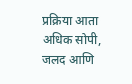प्रक्रिया आता अधिक सोपी, जलद आणि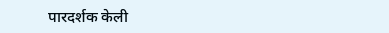पारदर्शक केली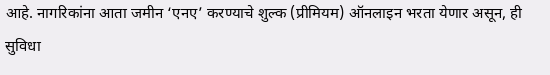आहे. नागरिकांना आता जमीन ‘एनए’ करण्याचे शुल्क (प्रीमियम) ऑनलाइन भरता येणार असून, ही सुविधा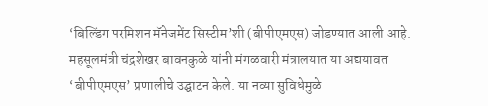‘बिल्डिंग परमिशन मॅनेजमेंट सिस्टीम’शी (बीपीएमएस) जोडण्यात आली आहे. महसूलमंत्री चंद्रशेखर बावनकुळे यांनी मंगळवारी मंत्रालयात या अद्ययावत ‘बीपीएमएस’ प्रणालीचे उद्घाटन केले. या नव्या सुविधेमुळे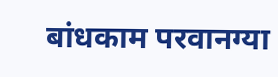बांधकाम परवानग्या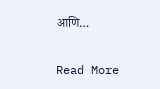आणि…

Read More